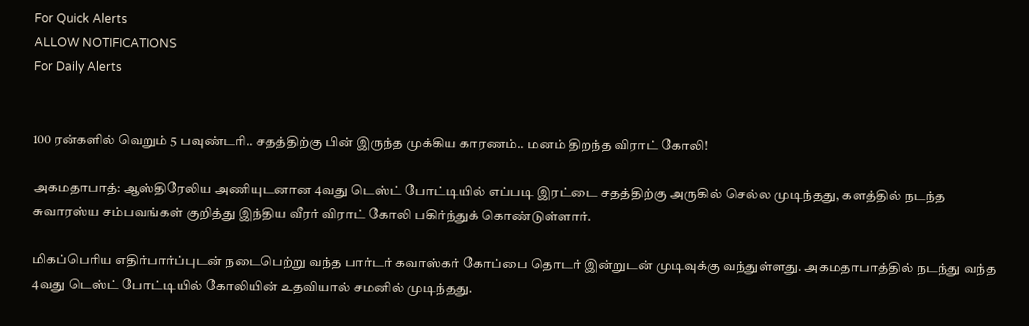For Quick Alerts
ALLOW NOTIFICATIONS
For Daily Alerts


100 ரன்களில் வெறும் 5 பவுண்டரி.. சதத்திற்கு பின் இருந்த முக்கிய காரணம்.. மனம் திறந்த விராட் கோலி!

அகமதாபாத்: ஆஸ்திரேலிய அணியுடனான 4வது டெஸ்ட் போட்டியில் எப்படி இரட்டை சதத்திற்கு அருகில் செல்ல முடிந்தது, களத்தில் நடந்த சுவாரஸ்ய சம்பவங்கள் குறித்து இந்திய வீரர் விராட் கோலி பகிர்ந்துக் கொண்டுள்ளார்.

மிகப்பெரிய எதிர்பார்ப்புடன் நடைபெற்று வந்த பார்டர் கவாஸ்கர் கோப்பை தொடர் இன்றுடன் முடிவுக்கு வந்துள்ளது. அகமதாபாத்தில் நடந்து வந்த 4வது டெஸ்ட் போட்டியில் கோலியின் உதவியால் சமனில் முடிந்தது.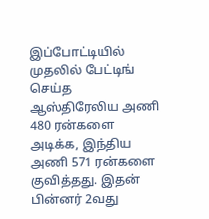இப்போட்டியில் முதலில் பேட்டிங் செய்த ஆஸ்திரேலிய அணி 480 ரன்களை அடிக்க, இந்திய அணி 571 ரன்களை குவித்தது. இதன் பின்னர் 2வது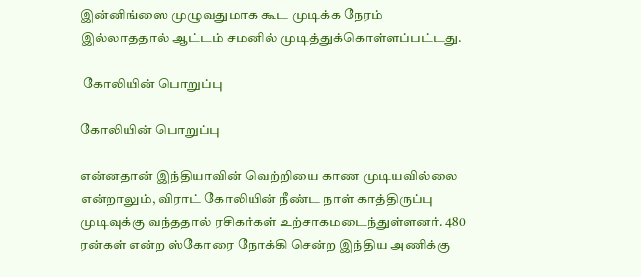இன்னிங்ஸை முழுவதுமாக கூட முடிக்க நேரம் இல்லாததால் ஆட்டம் சமனில் முடித்துக்கொள்ளப்பட்டது.

 கோலியின் பொறுப்பு

கோலியின் பொறுப்பு

என்னதான் இந்தியாவின் வெற்றியை காண முடியவில்லை என்றாலும், விராட் கோலியின் நீண்ட நாள் காத்திருப்பு முடிவுக்கு வந்ததால் ரசிகர்கள் உற்சாகமடைந்துள்ளனர். 480 ரன்கள் என்ற ஸ்கோரை நோக்கி சென்ற இந்திய அணிக்கு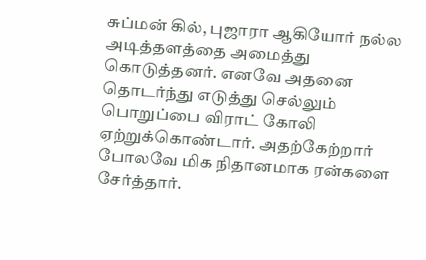சுப்மன் கில், புஜாரா ஆகியோர் நல்ல அடித்தளத்தை அமைத்து கொடுத்தனர். எனவே அதனை தொடர்ந்து எடுத்து செல்லும் பொறுப்பை விராட் கோலி ஏற்றுக்கொண்டார். அதற்கேற்றார் போலவே மிக நிதானமாக ரன்களை சேர்த்தார்.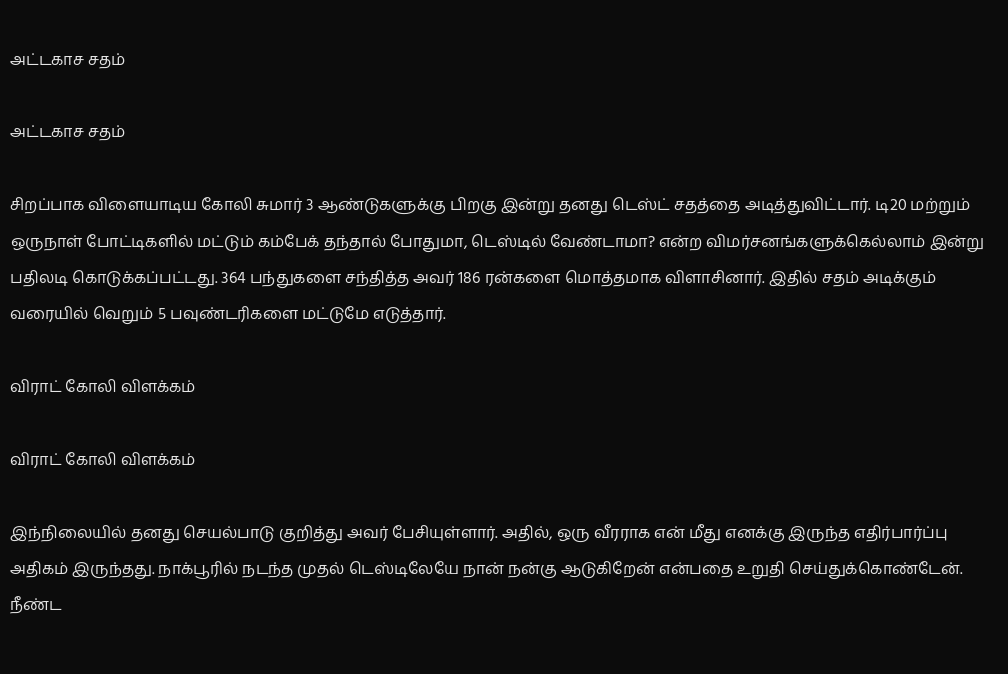அட்டகாச சதம்

அட்டகாச சதம்

சிறப்பாக விளையாடிய கோலி சுமார் 3 ஆண்டுகளுக்கு பிறகு இன்று தனது டெஸ்ட் சதத்தை அடித்துவிட்டார். டி20 மற்றும் ஒருநாள் போட்டிகளில் மட்டும் கம்பேக் தந்தால் போதுமா, டெஸ்டில் வேண்டாமா? என்ற விமர்சனங்களுக்கெல்லாம் இன்று பதிலடி கொடுக்கப்பட்டது. 364 பந்துகளை சந்தித்த அவர் 186 ரன்களை மொத்தமாக விளாசினார். இதில் சதம் அடிக்கும் வரையில் வெறும் 5 பவுண்டரிகளை மட்டுமே எடுத்தார்.

விராட் கோலி விளக்கம்

விராட் கோலி விளக்கம்

இந்நிலையில் தனது செயல்பாடு குறித்து அவர் பேசியுள்ளார். அதில், ஒரு வீரராக என் மீது எனக்கு இருந்த எதிர்பார்ப்பு அதிகம் இருந்தது. நாக்பூரில் நடந்த முதல் டெஸ்டிலேயே நான் நன்கு ஆடுகிறேன் என்பதை உறுதி செய்துக்கொண்டேன். நீண்ட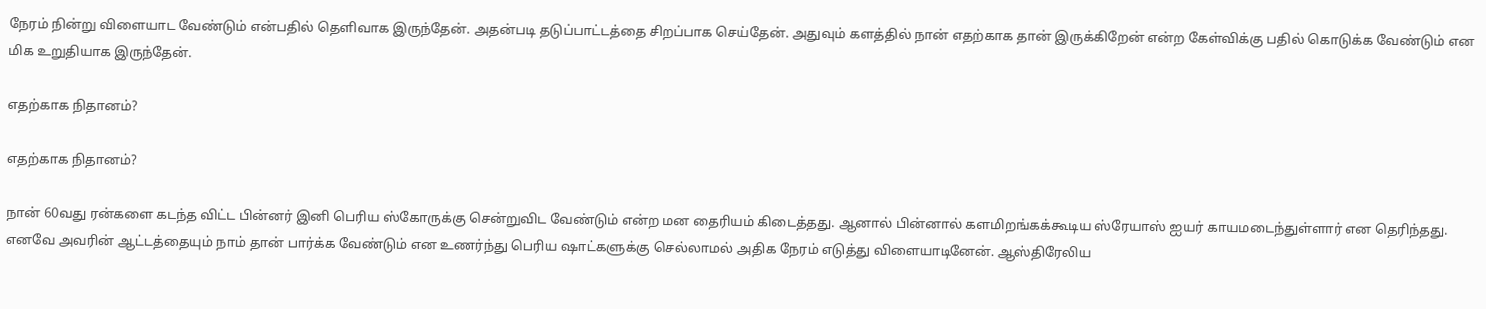நேரம் நின்று விளையாட வேண்டும் என்பதில் தெளிவாக இருந்தேன். அதன்படி தடுப்பாட்டத்தை சிறப்பாக செய்தேன். அதுவும் களத்தில் நான் எதற்காக தான் இருக்கிறேன் என்ற கேள்விக்கு பதில் கொடுக்க வேண்டும் என மிக உறுதியாக இருந்தேன்.

எதற்காக நிதானம்?

எதற்காக நிதானம்?

நான் 60வது ரன்களை கடந்த விட்ட பின்னர் இனி பெரிய ஸ்கோருக்கு சென்றுவிட வேண்டும் என்ற மன தைரியம் கிடைத்தது. ஆனால் பின்னால் களமிறங்கக்கூடிய ஸ்ரேயாஸ் ஐயர் காயமடைந்துள்ளார் என தெரிந்தது. எனவே அவரின் ஆட்டத்தையும் நாம் தான் பார்க்க வேண்டும் என உணர்ந்து பெரிய ஷாட்களுக்கு செல்லாமல் அதிக நேரம் எடுத்து விளையாடினேன். ஆஸ்திரேலிய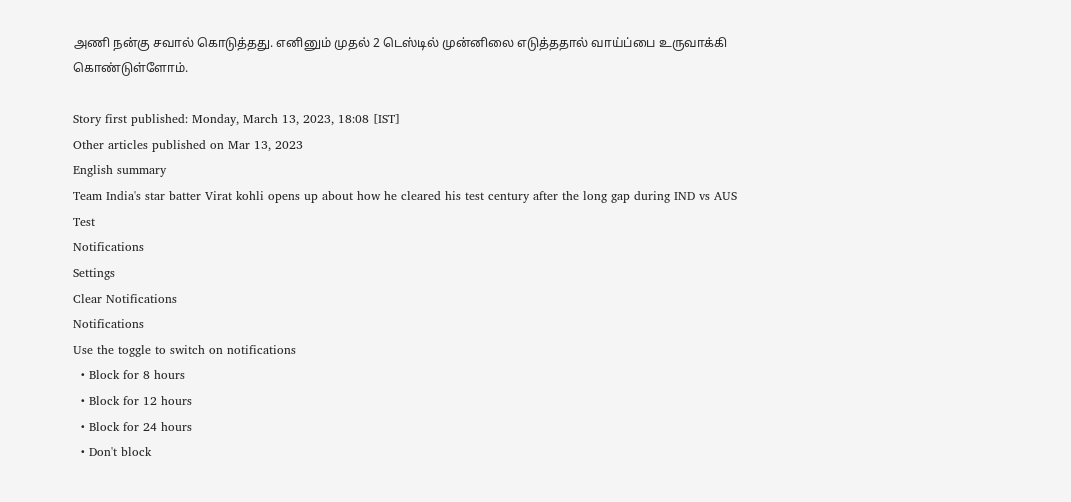அணி நன்கு சவால் கொடுத்தது. எனினும் முதல் 2 டெஸ்டில் முன்னிலை எடுத்ததால் வாய்ப்பை உருவாக்கி கொண்டுள்ளோம்.

Story first published: Monday, March 13, 2023, 18:08 [IST]
Other articles published on Mar 13, 2023
English summary
Team India's star batter Virat kohli opens up about how he cleared his test century after the long gap during IND vs AUS Test
Notifications
Settings
Clear Notifications
Notifications
Use the toggle to switch on notifications
  • Block for 8 hours
  • Block for 12 hours
  • Block for 24 hours
  • Don't block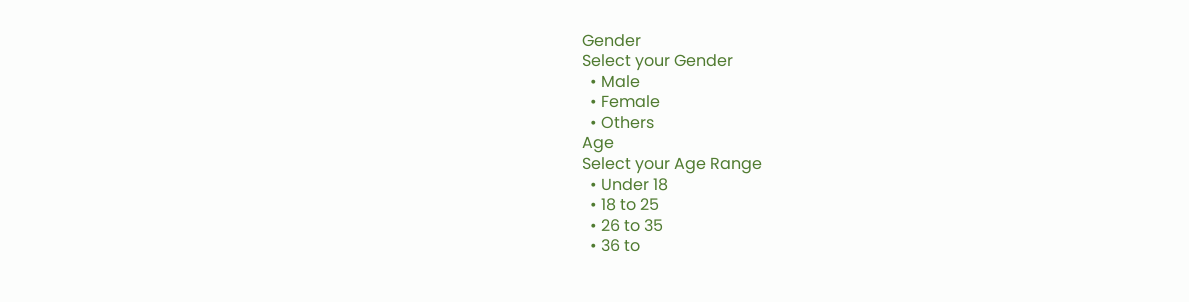Gender
Select your Gender
  • Male
  • Female
  • Others
Age
Select your Age Range
  • Under 18
  • 18 to 25
  • 26 to 35
  • 36 to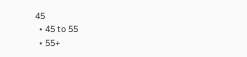45
  • 45 to 55
  • 55+